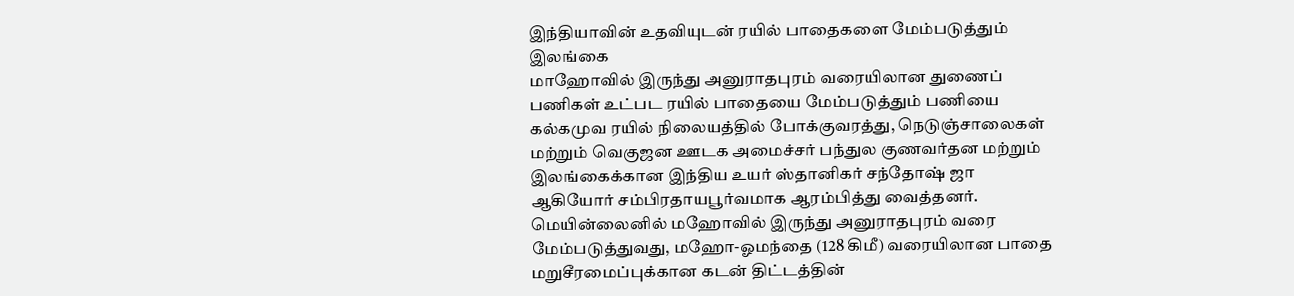இந்தியாவின் உதவியுடன் ரயில் பாதைகளை மேம்படுத்தும் இலங்கை
மாஹோவில் இருந்து அனுராதபுரம் வரையிலான துணைப் பணிகள் உட்பட ரயில் பாதையை மேம்படுத்தும் பணியை கல்கமுவ ரயில் நிலையத்தில் போக்குவரத்து, நெடுஞ்சாலைகள் மற்றும் வெகுஜன ஊடக அமைச்சர் பந்துல குணவர்தன மற்றும் இலங்கைக்கான இந்திய உயர் ஸ்தானிகர் சந்தோஷ் ஜா ஆகியோர் சம்பிரதாயபூர்வமாக ஆரம்பித்து வைத்தனர். மெயின்லைனில் மஹோவில் இருந்து அனுராதபுரம் வரை மேம்படுத்துவது, மஹோ-ஓமந்தை (128 கிமீ) வரையிலான பாதை மறுசீரமைப்புக்கான கடன் திட்டத்தின்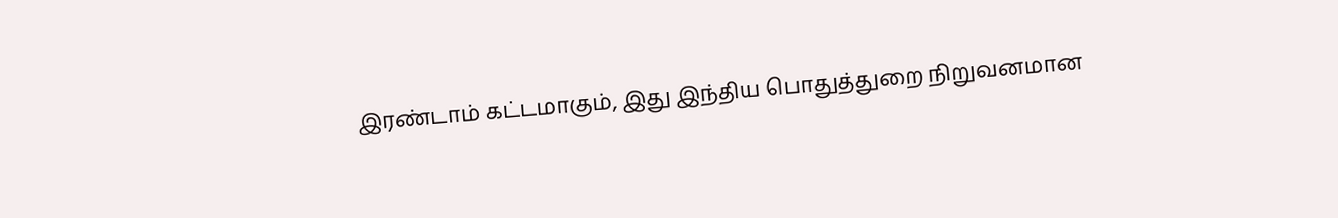இரண்டாம் கட்டமாகும், இது இந்திய பொதுத்துறை நிறுவனமான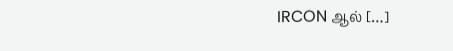IRCON ஆல் […]